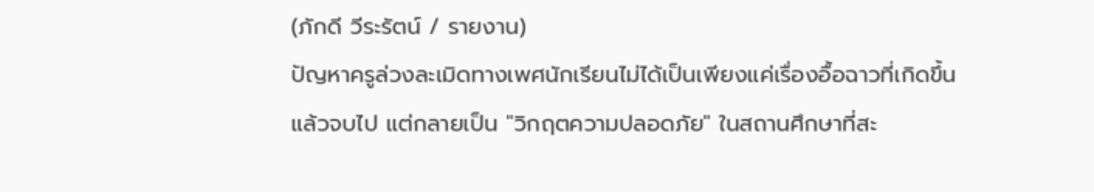(ภักดี วีระรัตน์ / รายงาน)
ปัญหาครูล่วงละเมิดทางเพศนักเรียนไม่ได้เป็นเพียงแค่เรื่องอื้อฉาวที่เกิดขึ้นแล้วจบไป แต่กลายเป็น "วิกฤตความปลอดภัย" ในสถานศึกษาที่สะ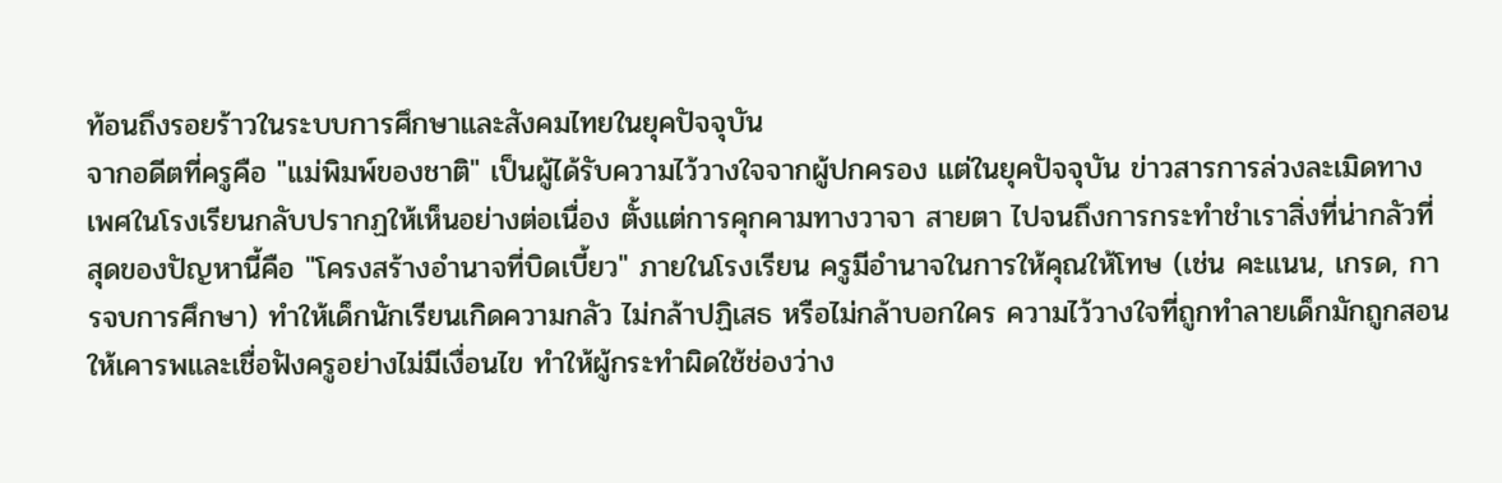ท้อนถึงรอยร้าวในระบบการศึกษาและสังคมไทยในยุคปัจจุบัน
จากอดีตที่ครูคือ "แม่พิมพ์ของชาติ" เป็นผู้ได้รับความไว้วางใจจากผู้ปกครอง แต่ในยุคปัจจุบัน ข่าวสารการล่วงละเมิดทางเพศในโรงเรียนกลับปรากฏให้เห็นอย่างต่อเนื่อง ตั้งแต่การคุกคามทางวาจา สายตา ไปจนถึงการกระทำชำเราสิ่งที่น่ากลัวที่สุดของปัญหานี้คือ "โครงสร้างอำนาจที่บิดเบี้ยว" ภายในโรงเรียน ครูมีอำนาจในการให้คุณให้โทษ (เช่น คะแนน, เกรด, การจบการศึกษา) ทำให้เด็กนักเรียนเกิดความกลัว ไม่กล้าปฏิเสธ หรือไม่กล้าบอกใคร ความไว้วางใจที่ถูกทำลายเด็กมักถูกสอนให้เคารพและเชื่อฟังครูอย่างไม่มีเงื่อนไข ทำให้ผู้กระทำผิดใช้ช่องว่าง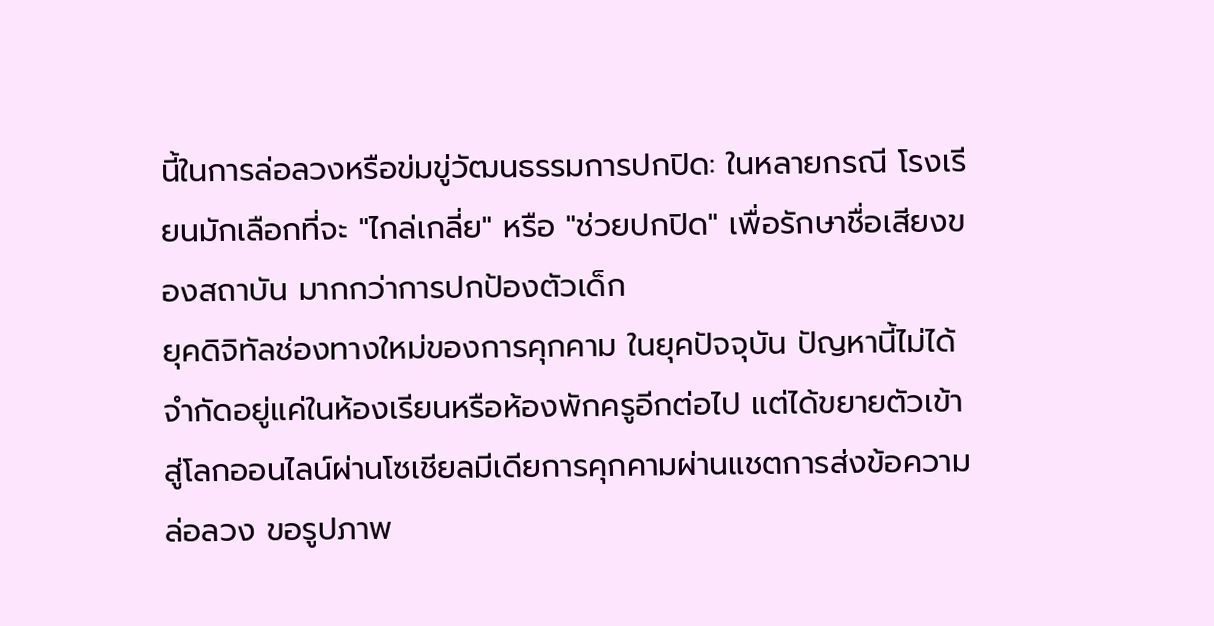นี้ในการล่อลวงหรือข่มขู่วัฒนธรรมการปกปิด: ในหลายกรณี โรงเรียนมักเลือกที่จะ "ไกล่เกลี่ย" หรือ "ช่วยปกปิด" เพื่อรักษาชื่อเสียงของสถาบัน มากกว่าการปกป้องตัวเด็ก
ยุคดิจิทัลช่องทางใหม่ของการคุกคาม ในยุคปัจจุบัน ปัญหานี้ไม่ได้จำกัดอยู่แค่ในห้องเรียนหรือห้องพักครูอีกต่อไป แต่ได้ขยายตัวเข้าสู่โลกออนไลน์ผ่านโซเชียลมีเดียการคุกคามผ่านแชตการส่งข้อความล่อลวง ขอรูปภาพ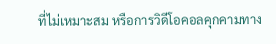ที่ไม่เหมาะสม หรือการวิดีโอคอลคุกคามทาง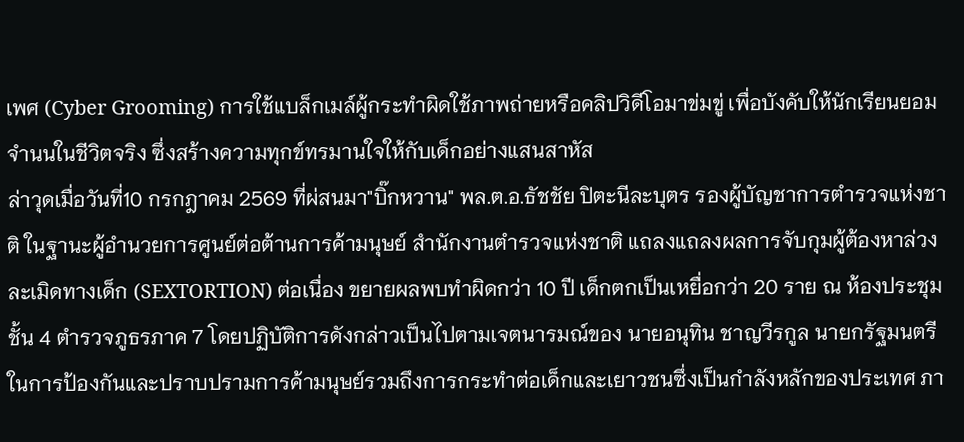เพศ (Cyber Grooming) การใช้แบล็กเมล์ผู้กระทำผิดใช้ภาพถ่ายหรือคลิปวิดีโอมาข่มขู่ เพื่อบังคับให้นักเรียนยอมจำนนในชีวิตจริง ซึ่งสร้างความทุกข์ทรมานใจให้กับเด็กอย่างแสนสาหัส
ล่าวุดเมื่อวันที่10 กรกฎาคม 2569 ที่ผ่สนมา"บิ๊กหวาน" พล.ต.อ.ธัชชัย ปิตะนีละบุตร รองผู้บัญชาการตำรวจแห่งชาติ ในฐานะผู้อำนวยการศูนย์ต่อต้านการค้ามนุษย์ สำนักงานตำรวจแห่งชาติ แถลงแถลงผลการจับกุมผู้ต้องหาล่วงละเมิดทางเด็ก (SEXTORTION) ต่อเนื่อง ขยายผลพบทำผิดกว่า 10 ปี เด็กตกเป็นเหยื่อกว่า 20 ราย ณ ห้องประชุม ชั้น 4 ตำรวจภูธรภาค 7 โดยปฏิบัติการดังกล่าวเป็นไปตามเจตนารมณ์ของ นายอนุทิน ชาญวีรกูล นายกรัฐมนตรี ในการป้องกันและปราบปรามการค้ามนุษย์รวมถึงการกระทำต่อเด็กและเยาวชนซึ่งเป็นกำลังหลักของประเทศ ภา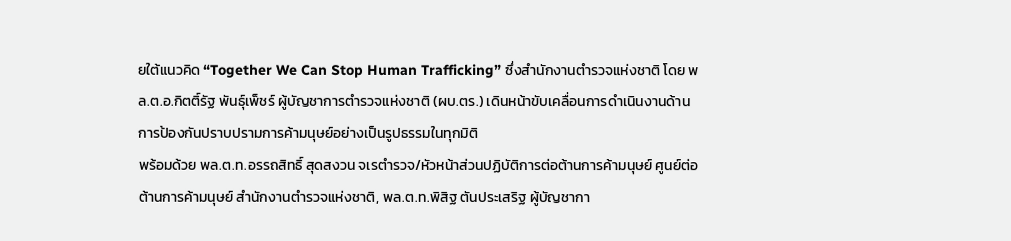ยใต้แนวคิด “Together We Can Stop Human Trafficking” ซึ่งสำนักงานตำรวจแห่งชาติ โดย พล.ต.อ.กิตติ์รัฐ พันธุ์เพ็ชร์ ผู้บัญชาการตำรวจแห่งชาติ (ผบ.ตร.) เดินหน้าขับเคลื่อนการดำเนินงานด้านการป้องกันปราบปรามการค้ามนุษย์อย่างเป็นรูปธรรมในทุกมิติ
พร้อมด้วย พล.ต.ท.อรรถสิทธิ์ สุดสงวน จเรตำรวจ/หัวหน้าส่วนปฏิบัติการต่อต้านการค้ามนุษย์ ศูนย์ต่อต้านการค้ามนุษย์ สำนักงานตำรวจแห่งชาติ, พล.ต.ท.พิสิฐ ตันประเสริฐ ผู้บัญชากา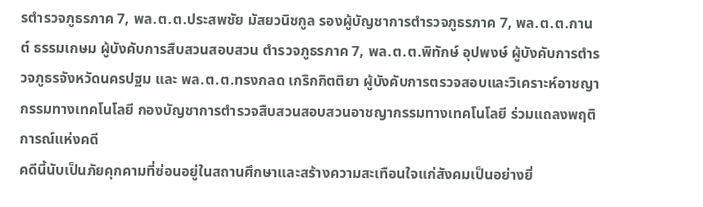รตำรวจภูธรภาค 7, พล.ต.ต.ประสพชัย มัสยวนิชกูล รองผู้บัญชาการตำรวจภูธรภาค 7, พล.ต.ต.กานต์ ธรรมเกษม ผู้บังคับการสืบสวนสอบสวน ตำรวจภูธรภาค 7, พล.ต.ต.พิทักษ์ อุปพงษ์ ผู้บังคับการตำรวจภูธรจังหวัดนครปฐม และ พล.ต.ต.ทรงกลด เกริกกิตติยา ผู้บังคับการตรวจสอบและวิเคราะห์อาชญากรรมทางเทคโนโลยี กองบัญชาการตำรวจสืบสวนสอบสวนอาชญากรรมทางเทคโนโลยี ร่วมแถลงพฤติการณ์แห่งคดี
คดีนี้นับเป็นภัยคุกคามที่ซ่อนอยู่ในสถานศึกษาและสร้างความสะเทือนใจแก่สังคมเป็นอย่างยิ่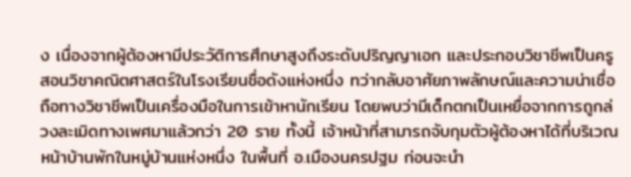ง เนื่องจากผู้ต้องหามีประวัติการศึกษาสูงถึงระดับปริญญาเอก และประกอบวิชาชีพเป็นครูสอนวิชาคณิตศาสตร์ในโรงเรียนชื่อดังแห่งหนึ่ง ทว่ากลับอาศัยภาพลักษณ์และความน่าเชื่อถือทางวิชาชีพเป็นเครื่องมือในการเข้าหานักเรียน โดยพบว่ามีเด็กตกเป็นเหยื่อจากการถูกล่วงละเมิดทางเพศมาแล้วกว่า 20 ราย ทั้งนี้ เจ้าหน้าที่สามารถจับกุมตัวผู้ต้องหาได้ที่บริเวณหน้าบ้านพักในหมู่บ้านแห่งหนึ่ง ในพื้นที่ อ.เมืองนครปฐม ก่อนจะนำ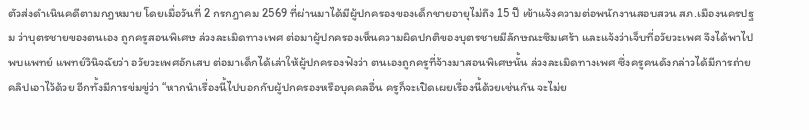ตัวส่งดำเนินคดีตามกฎหมาย โดยเมื่อวันที่ 2 กรกฎาคม 2569 ที่ผ่านมาได้มีผู้ปกครองของเด็กชายอายุไม่ถึง 15 ปี เข้าแจ้งความต่อพนักงานสอบสวน สภ.เมืองนครปฐม ว่าบุตรชายของตนเอง ถูกครูสอนพิเศษ ล่วงละเมิดทางเพศ ต่อมาผู้ปกครองเห็นความผิดปกติของบุตรชายมีลักษณะซึมเศร้า และแจ้งว่าเจ็บที่อวัยวะเพศ จึงได้พาไปพบแพทย์ แพทย์วินิจฉัยว่า อวัยวะเพศอักเสบ ต่อมาเด็กได้เล่าให้ผู้ปกครองฟังว่า ตนเองถูกครูที่จ้างมาสอนพิเศษนั้น ล่วงละเมิดทางเพศ ซึ่งครูคนดังกล่าวได้มีการถ่ายคลิปเอาไว้ด้วย อีกทั้งมีการข่มขู่ว่า “หากนำเรื่องนี้ไปบอกกับผู้ปกครองหรือบุคคลอื่น ครูก็จะเปิดเผยเรื่องนี้ด้วยเช่นกัน จะไม่ย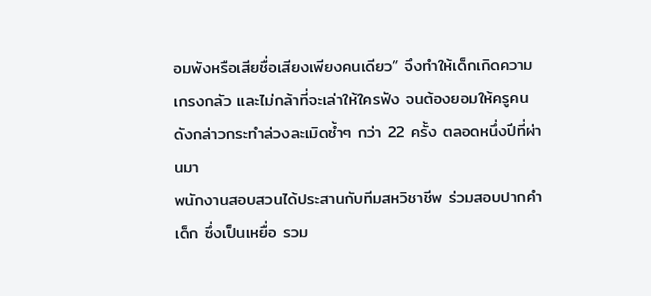อมพังหรือเสียชื่อเสียงเพียงคนเดียว” จึงทำให้เด็กเกิดความเกรงกลัว และไม่กล้าที่จะเล่าให้ใครฟัง จนต้องยอมให้ครูคนดังกล่าวกระทำล่วงละเมิดซ้ำๆ กว่า 22 ครั้ง ตลอดหนึ่งปีที่ผ่านมา
พนักงานสอบสวนได้ประสานกับทีมสหวิชาชีพ ร่วมสอบปากคำเด็ก ซึ่งเป็นเหยื่อ รวม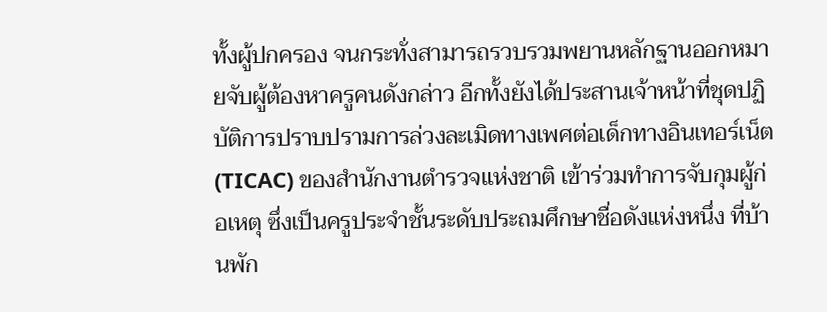ทั้งผู้ปกครอง จนกระทั่งสามารถรวบรวมพยานหลักฐานออกหมายจับผู้ต้องหาครูคนดังกล่าว อีกทั้งยังได้ประสานเจ้าหน้าที่ชุดปฏิบัติการปราบปรามการล่วงละเมิดทางเพศต่อเด็กทางอินเทอร์เน็ต(TICAC) ของสำนักงานตำรวจแห่งชาติ เข้าร่วมทำการจับกุมผู้ก่อเหตุ ซึ่งเป็นครูประจำชั้นระดับประถมศึกษาชื่อดังแห่งหนึ่ง ที่บ้านพัก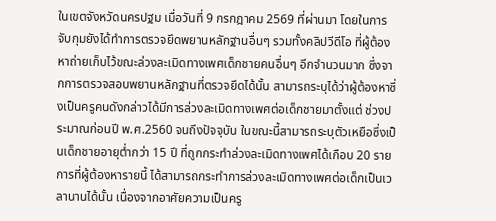ในเขตจังหวัดนครปฐม เมื่อวันที่ 9 กรกฎาคม 2569 ที่ผ่านมา โดยในการจับกุมยังได้ทำการตรวจยึดพยานหลักฐานอื่นๆ รวมทั้งคลิปวีดีโอ ที่ผู้ต้องหาถ่ายเก็บไว้ขณะล่วงละเมิดทางเพศเด็กชายคนอื่นๆ อีกจำนวนมาก ซึ่งจากการตรวจสอบพยานหลักฐานที่ตรวจยึดได้นั้น สามารถระบุได้ว่าผู้ต้องหาซึ่งเป็นครูคนดังกล่าวได้มีการล่วงละเมิดทางเพศต่อเด็กชายมาตั้งแต่ ช่วงประมาณก่อนปี พ.ศ.2560 จนถึงปัจจุบัน ในขณะนี้สามารถระบุตัวเหยือซึ่งเป็นเด็กชายอายุต่ำกว่า 15 ปี ที่ถูกกระทำล่วงละเมิดทางเพศได้เกือบ 20 ราย
การที่ผู้ต้องหารายนี้ ได้สามารถกระทำการล่วงละเมิดทางเพศต่อเด็กเป็นเวลานานได้นั้น เนื่องจากอาศัยความเป็นครู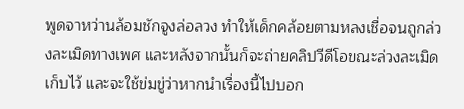พูดจาหว่านล้อมชักจูงล่อลวง ทำให้เด็กคล้อยตามหลงเชื่อจนถูกล่วงละเมิดทางเพศ และหลังจากนั้นก็จะถ่ายคลิปวีดีโอขณะล่วงละเมิดเก็บไว้ และจะใช้ข่มขู่ว่าหากนำเรื่องนี้ไปบอก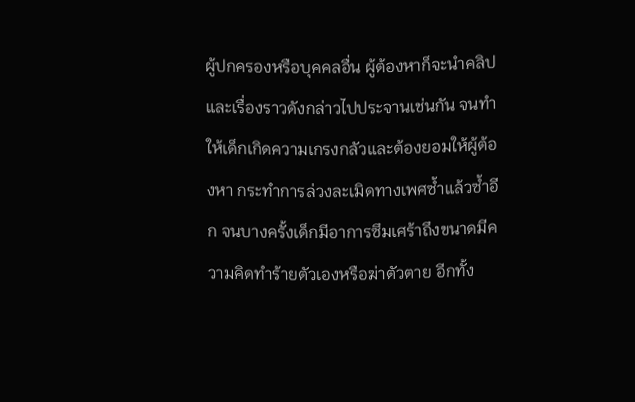ผู้ปกครองหรือบุคคลอื่น ผู้ต้องหาก็จะนำคลิปและเรื่องราวดังกล่าวไปประจานเช่นกัน จนทำให้เด็กเกิดความเกรงกลัวและต้องยอมให้ผู้ต้องหา กระทำการล่วงละเมิดทางเพศซ้ำแล้วซ้ำอีก จนบางครั้งเด็กมีอาการซึมเศร้าถึงขนาดมีความคิดทำร้ายตัวเองหรือฆ่าตัวตาย อีกทั้ง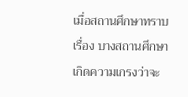เมื่อสถานศึกษาทราบเรื่อง บางสถานศึกษาเกิดความเกรงว่าจะ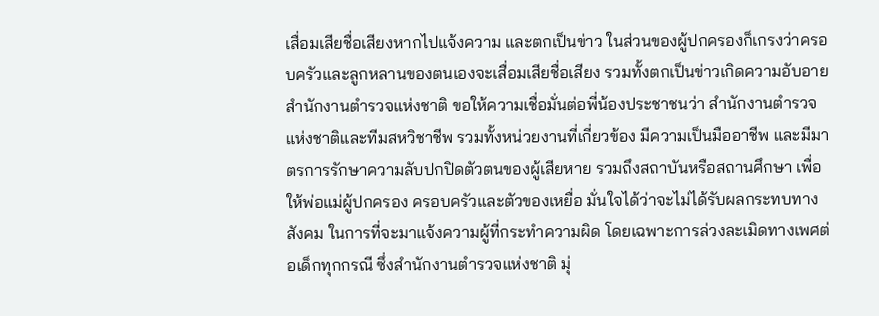เสื่อมเสียชื่อเสียงหากไปแจ้งความ และตกเป็นข่าว ในส่วนของผู้ปกครองก็เกรงว่าครอบครัวและลูกหลานของตนเองจะเสื่อมเสียชื่อเสียง รวมทั้งตกเป็นข่าวเกิดความอับอาย
สำนักงานตำรวจแห่งชาติ ขอให้ความเชื่อมั่นต่อพี่น้องประชาชนว่า สำนักงานตำรวจแห่งชาติและทีมสหวิชาชีพ รวมทั้งหน่วยงานที่เกี่ยวข้อง มีความเป็นมืออาชีพ และมีมาตรการรักษาความลับปกปิดตัวตนของผู้เสียหาย รวมถึงสถาบันหรือสถานศึกษา เพื่อให้พ่อแม่ผู้ปกครอง ครอบครัวและตัวของเหยื่อ มั่นใจได้ว่าจะไม่ได้รับผลกระทบทางสังคม ในการที่จะมาแจ้งความผู้ที่กระทำความผิด โดยเฉพาะการล่วงละเมิดทางเพศต่อเด็กทุกกรณี ซึ่งสำนักงานตำรวจแห่งชาติ มุ่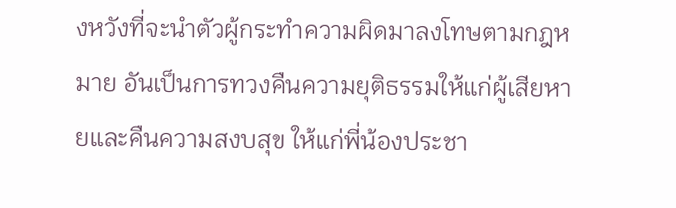งหวังที่จะนำตัวผู้กระทำความผิดมาลงโทษตามกฎหมาย อันเป็นการทวงคืนความยุติธรรมให้แก่ผู้เสียหายและคืนความสงบสุข ให้แก่พี่น้องประชา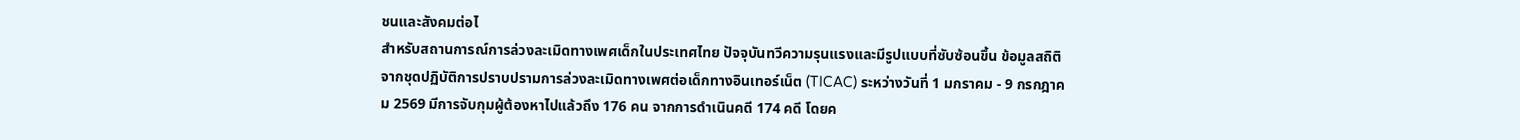ชนและสังคมต่อไ
สำหรับสถานการณ์การล่วงละเมิดทางเพศเด็กในประเทศไทย ปัจจุบันทวีความรุนแรงและมีรูปแบบที่ซับซ้อนขึ้น ข้อมูลสถิติจากชุดปฏิบัติการปราบปรามการล่วงละเมิดทางเพศต่อเด็กทางอินเทอร์เน็ต (TICAC) ระหว่างวันที่ 1 มกราคม - 9 กรกฎาคม 2569 มีการจับกุมผู้ต้องหาไปแล้วถึง 176 คน จากการดำเนินคดี 174 คดี โดยค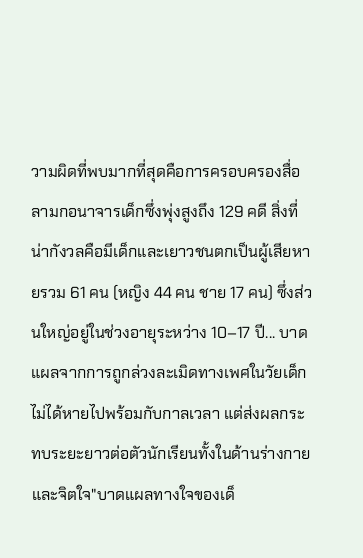วามผิดที่พบมากที่สุดคือการครอบครองสื่อลามกอนาจารเด็กซึ่งพุ่งสูงถึง 129 คดี สิ่งที่น่ากังวลคือมีเด็กและเยาวชนตกเป็นผู้เสียหายรวม 61 คน (หญิง 44 คน ชาย 17 คน) ซึ่งส่วนใหญ่อยู่ในช่วงอายุระหว่าง 10–17 ปี... บาดแผลจากการถูกล่วงละเมิดทางเพศในวัยเด็กไม่ได้หายไปพร้อมกับกาลเวลา แต่ส่งผลกระทบระยะยาวต่อตัวนักเรียนทั้งในด้านร่างกายและจิตใจ"บาดแผลทางใจของเด็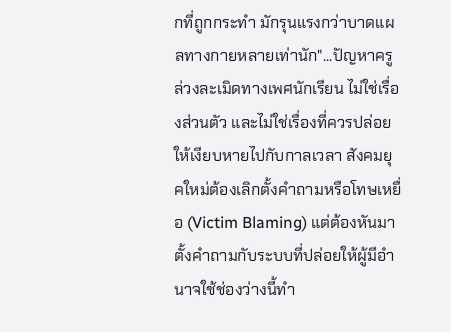กที่ถูกกระทำ มักรุนแรงกว่าบาดแผลทางกายหลายเท่านัก"...ปัญหาครูล่วงละเมิดทางเพศนักเรียน ไม่ใช่เรื่องส่วนตัว และไม่ใช่เรื่องที่ควรปล่อยให้เงียบหายไปกับกาลเวลา สังคมยุคใหม่ต้องเลิกตั้งคำถามหรือโทษเหยื่อ (Victim Blaming) แต่ต้องหันมาตั้งคำถามกับระบบที่ปล่อยให้ผู้มีอำนาจใช้ช่องว่างนี้ทำ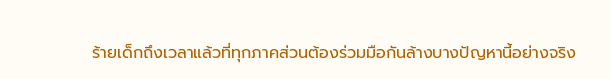ร้ายเด็กถึงเวลาแล้วที่ทุกภาคส่วนต้องร่วมมือกันล้างบางปัญหานี้อย่างจริง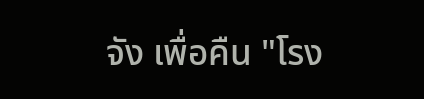จัง เพื่อคืน "โรง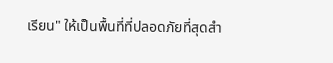เรียน" ให้เป็นพื้นที่ที่ปลอดภัยที่สุดสำ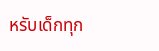หรับเด็กทุก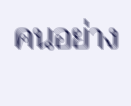คนอย่าง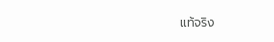แท้จริง